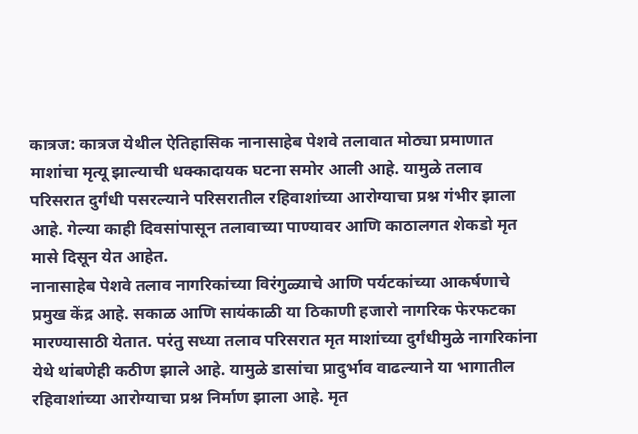कात्रज: कात्रज येथील ऐतिहासिक नानासाहेब पेशवे तलावात मोठ्या प्रमाणात माशांचा मृत्यू झाल्याची धक्कादायक घटना समोर आली आहे. यामुळे तलाव परिसरात दुर्गंधी पसरल्याने परिसरातील रहिवाशांच्या आरोग्याचा प्रश्न गंभीर झाला आहे. गेल्या काही दिवसांपासून तलावाच्या पाण्यावर आणि काठालगत शेकडो मृत मासे दिसून येत आहेत.
नानासाहेब पेशवे तलाव नागरिकांच्या विरंगुळ्याचे आणि पर्यटकांच्या आकर्षणाचे प्रमुख केंद्र आहे. सकाळ आणि सायंकाळी या ठिकाणी हजारो नागरिक फेरफटका मारण्यासाठी येतात. परंतु सध्या तलाव परिसरात मृत माशांच्या दुर्गंधीमुळे नागरिकांना येथे थांबणेही कठीण झाले आहे. यामुळे डासांचा प्रादुर्भाव वाढल्याने या भागातील रहिवाशांच्या आरोग्याचा प्रश्न निर्माण झाला आहे. मृत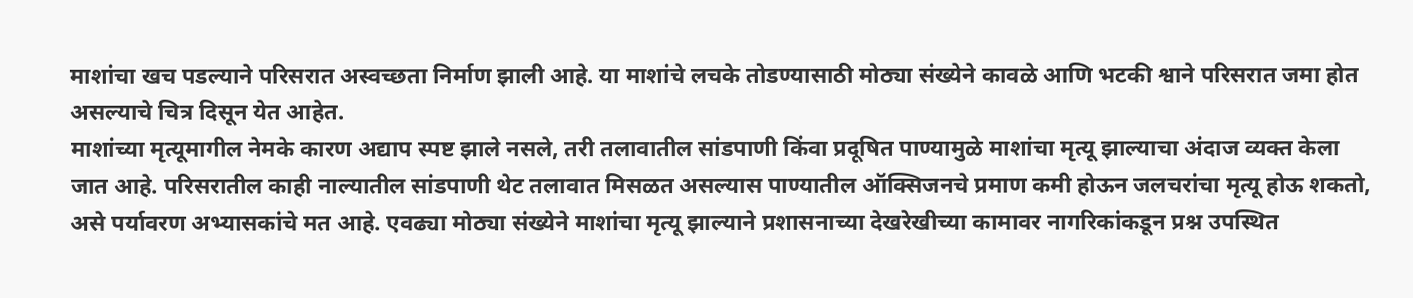माशांचा खच पडल्याने परिसरात अस्वच्छता निर्माण झाली आहे. या माशांचे लचके तोडण्यासाठी मोठ्या संख्येने कावळे आणि भटकी श्वाने परिसरात जमा होत असल्याचे चित्र दिसून येत आहेत.
माशांच्या मृत्यूमागील नेमके कारण अद्याप स्पष्ट झाले नसले, तरी तलावातील सांडपाणी किंवा प्रदूषित पाण्यामुळे माशांचा मृत्यू झाल्याचा अंदाज व्यक्त केला जात आहे. परिसरातील काही नाल्यातील सांडपाणी थेट तलावात मिसळत असल्यास पाण्यातील ऑक्सिजनचे प्रमाण कमी होऊन जलचरांचा मृत्यू होऊ शकतो, असे पर्यावरण अभ्यासकांचे मत आहे. एवढ्या मोठ्या संख्येने माशांचा मृत्यू झाल्याने प्रशासनाच्या देखरेखीच्या कामावर नागरिकांकडून प्रश्न उपस्थित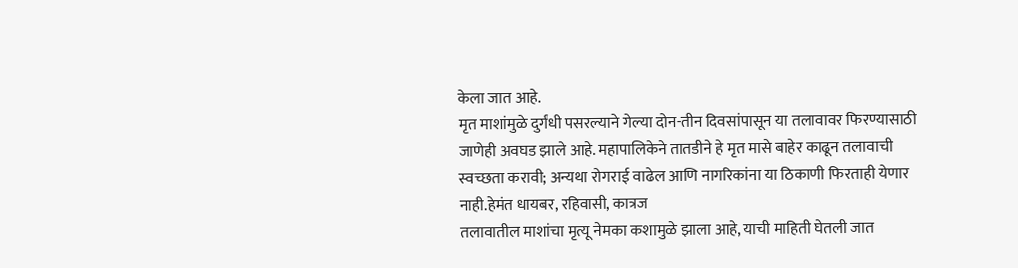केला जात आहे.
मृत माशांमुळे दुर्गंधी पसरल्याने गेल्या दोन-तीन दिवसांपासून या तलावावर फिरण्यासाठी जाणेही अवघड झाले आहे. महापालिकेने तातडीने हे मृत मासे बाहेर काढून तलावाची स्वच्छता करावी; अन्यथा रोगराई वाढेल आणि नागरिकांना या ठिकाणी फिरताही येणार नाही.हेमंत धायबर, रहिवासी, कात्रज
तलावातील माशांचा मृत्यू नेमका कशामुळे झाला आहे, याची माहिती घेतली जात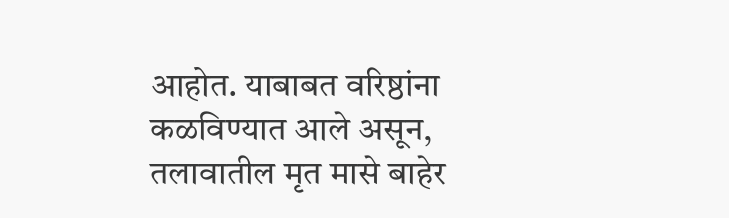आहोत. याबाबत वरिष्ठांना कळविण्यात आले असून, तलावातील मृत मासे बाहेर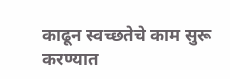काढून स्वच्छतेचे काम सुरू करण्यात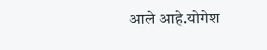आले आहे.योगेश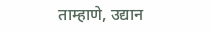ताम्हाणे, उद्यान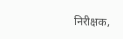निरीक्षक,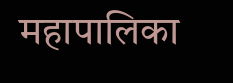महापालिका